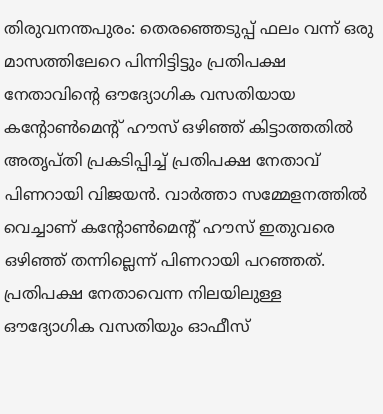തിരുവനന്തപുരം: തെരഞ്ഞെടുപ്പ് ഫലം വന്ന് ഒരു മാസത്തിലേറെ പിന്നിട്ടിട്ടും പ്രതിപക്ഷ നേതാവിന്റെ ഔദ്യോഗിക വസതിയായ കന്റോൺമെന്റ് ഹൗസ് ഒഴിഞ്ഞ് കിട്ടാത്തതിൽ അതൃപ്തി പ്രകടിപ്പിച്ച് പ്രതിപക്ഷ നേതാവ് പിണറായി വിജയൻ. വാർത്താ സമ്മേളനത്തിൽ വെച്ചാണ് കന്റോൺമെന്റ് ഹൗസ് ഇതുവരെ ഒഴിഞ്ഞ് തന്നില്ലെന്ന് പിണറായി പറഞ്ഞത്. പ്രതിപക്ഷ നേതാവെന്ന നിലയിലുള്ള ഔദ്യോഗിക വസതിയും ഓഫീസ്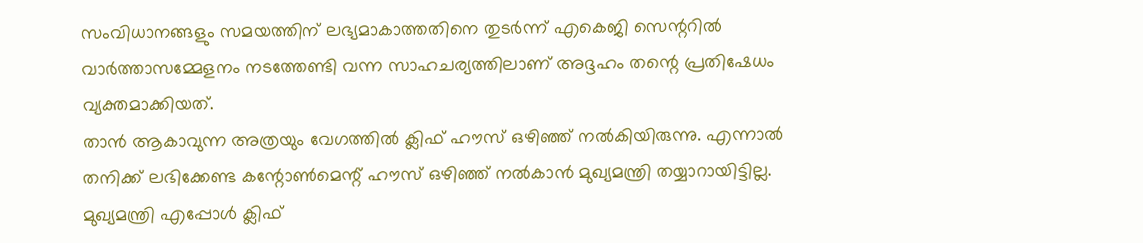സംവിധാനങ്ങളും സമയത്തിന് ലഭ്യമാകാത്തതിനെ തുടർന്ന് എകെജി സെന്ററിൽ വാർത്താസമ്മേളനം നടത്തേണ്ടി വന്ന സാഹചര്യത്തിലാണ് അദ്ദഹം തന്റെ പ്രതിഷേധം വ്യക്തമാക്കിയത്.
താൻ ആകാവുന്ന അത്രയും വേഗത്തിൽ ക്ലിഫ് ഹൗസ് ഒഴിഞ്ഞ് നൽകിയിരുന്നു. എന്നാൽ തനിക്ക് ലഭിക്കേണ്ട കന്റോൺമെന്റ് ഹൗസ് ഒഴിഞ്ഞ് നൽകാൻ മുഖ്യമന്ത്രി തയ്യാറായിട്ടില്ല. മുഖ്യമന്ത്രി എപ്പോൾ ക്ലിഫ്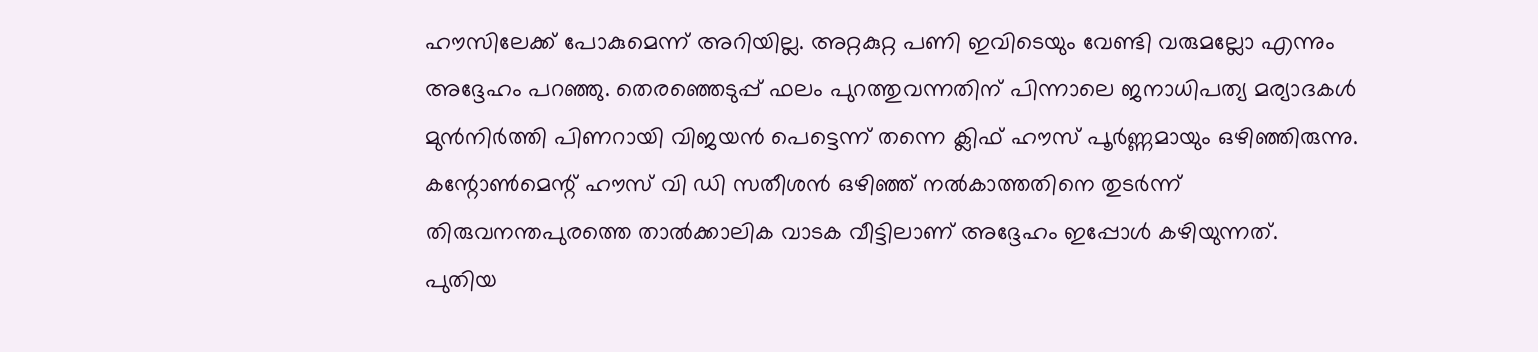ഹൗസിലേക്ക് പോകുമെന്ന് അറിയില്ല. അറ്റകുറ്റ പണി ഇവിടെയും വേണ്ടി വരുമല്ലോ എന്നും അദ്ദേഹം പറഞ്ഞു. തെരഞ്ഞെടുപ്പ് ഫലം പുറത്തുവന്നതിന് പിന്നാലെ ജനാധിപത്യ മര്യാദകൾ മുൻനിർത്തി പിണറായി വിജയൻ പെട്ടെന്ന് തന്നെ ക്ലിഫ് ഹൗസ് പൂർണ്ണമായും ഒഴിഞ്ഞിരുന്നു. കന്റോൺമെന്റ് ഹൗസ് വി ഡി സതീശൻ ഒഴിഞ്ഞ് നൽകാത്തതിനെ തുടർന്ന് തിരുവനന്തപുരത്തെ താൽക്കാലിക വാടക വീട്ടിലാണ് അദ്ദേഹം ഇപ്പോൾ കഴിയുന്നത്.
പുതിയ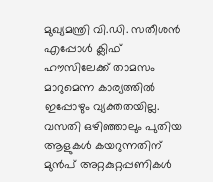മുഖ്യമന്ത്രി വി.ഡി. സതീശൻ എപ്പോൾ ക്ലിഫ് ഹൗസിലേക്ക് താമസം മാറുമെന്ന കാര്യത്തിൽ ഇപ്പോഴും വ്യക്തതയില്ല. വസതി ഒഴിഞ്ഞാലും പുതിയ ആളുകൾ കയറുന്നതിന് മുൻപ് അറ്റകുറ്റപ്പണികൾ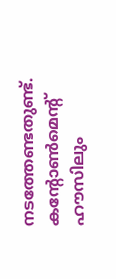നടത്തേണ്ടതുണ്ട്. കന്റോൺമെന്റ് ഹൗസിലും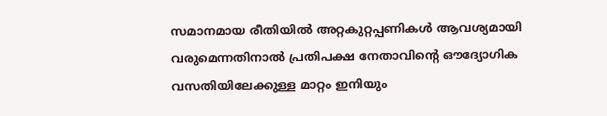സമാനമായ രീതിയിൽ അറ്റകുറ്റപ്പണികൾ ആവശ്യമായി വരുമെന്നതിനാൽ പ്രതിപക്ഷ നേതാവിന്റെ ഔദ്യോഗിക വസതിയിലേക്കുള്ള മാറ്റം ഇനിയും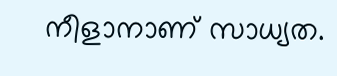നീളാനാണ് സാധ്യത.